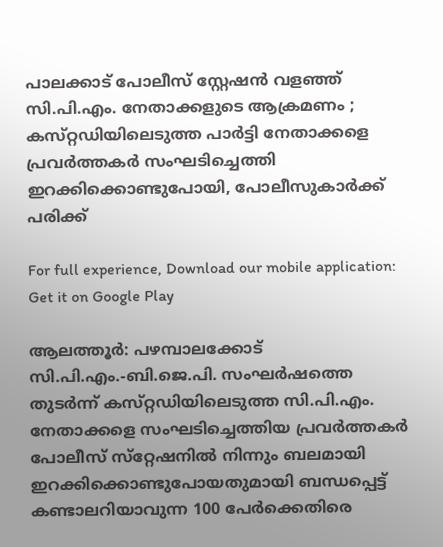പാലക്കാട് പോലീസ് സ്റ്റേഷൻ വളഞ്ഞ് സി.പി.എം. നേതാക്കളുടെ ആക്രമണം ; കസ്‌റ്റഡിയിലെടുത്ത പാർട്ടി നേതാക്കളെ പ്രവര്‍ത്തകര്‍ സംഘടിച്ചെത്തി ഇറക്കിക്കൊണ്ടുപോയി, പോലീസുകാർക്ക് പരിക്ക്

For full experience, Download our mobile application:
Get it on Google Play

ആലത്തൂര്‍: പഴമ്പാലക്കോട്‌ സി.പി.എം.-ബി.ജെ.പി. സംഘര്‍ഷത്തെ തുടര്‍ന്ന്‌ കസ്‌റ്റഡിയിലെടുത്ത സി.പി.എം. നേതാക്കളെ സംഘടിച്ചെത്തിയ പ്രവര്‍ത്തകര്‍ പോലീസ്‌ സ്‌റ്റേഷനില്‍ നിന്നും ബലമായി ഇറക്കിക്കൊണ്ടുപോയതുമായി ബന്ധപ്പെട്ട്‌ കണ്ടാലറിയാവുന്ന 100 പേര്‍ക്കെതിരെ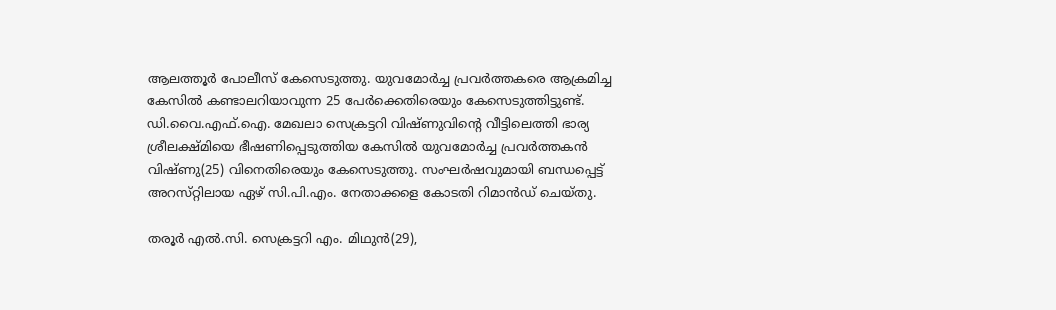ആലത്തൂര്‍ പോലീസ്‌ കേസെടുത്തു. യുവമോര്‍ച്ച പ്രവര്‍ത്തകരെ ആക്രമിച്ച കേസില്‍ കണ്ടാലറിയാവുന്ന 25 പേര്‍ക്കെതിരെയും കേസെടുത്തിട്ടുണ്ട്‌. ഡി.വൈ.എഫ്‌.ഐ. മേഖലാ സെക്രട്ടറി വിഷ്‌ണുവിന്റെ വീട്ടിലെത്തി ഭാര്യ ശ്രീലക്ഷ്‌മിയെ ഭീഷണിപ്പെടുത്തിയ കേസില്‍ യുവമോര്‍ച്ച പ്രവര്‍ത്തകന്‍ വിഷ്‌ണു(25) വിനെതിരെയും കേസെടുത്തു. സംഘര്‍ഷവുമായി ബന്ധപ്പെട്ട്‌ അറസ്‌റ്റിലായ ഏഴ്‌ സി.പി.എം. നേതാക്കളെ കോടതി റിമാന്‍ഡ്‌ ചെയ്‌തു.

തരൂര്‍ എല്‍.സി. സെക്രട്ടറി എം. മിഥുന്‍(29),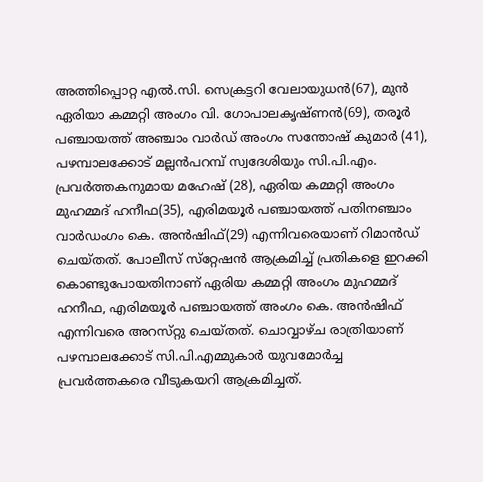അത്തിപ്പൊറ്റ എല്‍.സി. സെക്രട്ടറി വേലായുധന്‍(67), മുന്‍ ഏരിയാ കമ്മറ്റി അംഗം വി. ഗോപാലകൃഷ്‌ണന്‍(69), തരൂര്‍ പഞ്ചായത്ത്‌ അഞ്ചാം വാര്‍ഡ്‌ അംഗം സന്തോഷ്‌ കുമാര്‍ (41), പഴമ്പാലക്കോട്‌ മല്ലന്‍പറമ്പ് സ്വദേശിയും സി.പി.എം. പ്രവര്‍ത്തകനുമായ മഹേഷ്‌ (28), ഏരിയ കമ്മറ്റി അംഗം മുഹമ്മദ്‌ ഹനീഫ(35), എരിമയൂര്‍ പഞ്ചായത്ത്‌ പതിനഞ്ചാം വാര്‍ഡംഗം കെ. അന്‍ഷിഫ്‌(29) എന്നിവരെയാണ്‌ റിമാന്‍ഡ്‌ ചെയ്‌തത്‌. പോലീസ്‌ സ്‌റ്റേഷന്‍ ആക്രമിച്ച്‌ പ്രതികളെ ഇറക്കി കൊണ്ടുപോയതിനാണ്‌ ഏരിയ കമ്മറ്റി അംഗം മുഹമ്മദ്‌ ഹനീഫ, എരിമയൂര്‍ പഞ്ചായത്ത്‌ അംഗം കെ. അന്‍ഷിഫ്‌ എന്നിവരെ അറസ്‌റ്റു ചെയ്‌തത്‌. ചൊവ്വാഴ്‌ച രാത്രിയാണ്‌ പഴമ്പാലക്കോട്‌ സി.പി.എമ്മുകാര്‍ യുവമോര്‍ച്ച പ്രവര്‍ത്തകരെ വീടുകയറി ആക്രമിച്ചത്‌.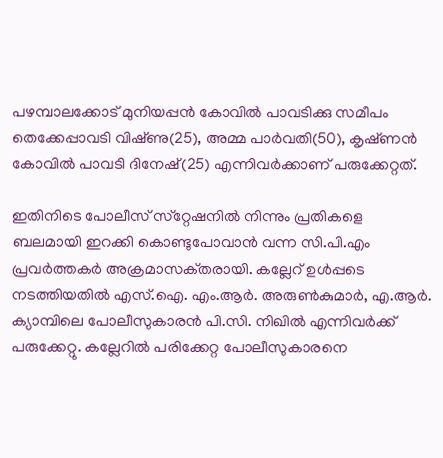പഴമ്പാലക്കോട്‌ മുനിയപ്പന്‍ കോവില്‍ പാവടിക്കു സമീപം തെക്കേപ്പാവടി വിഷ്‌ണു(25), അമ്മ പാര്‍വതി(50), കൃഷ്‌ണന്‍ കോവില്‍ പാവടി ദിനേഷ്‌(25) എന്നിവര്‍ക്കാണ്‌ പരുക്കേറ്റത്‌.

ഇതിനിടെ പോലീസ്‌ സ്‌റ്റേഷനില്‍ നിന്നും പ്രതികളെ ബലമായി ഇറക്കി കൊണ്ടുപോവാന്‍ വന്ന സി.പി.എം പ്രവര്‍ത്തകര്‍ അക്രമാസക്‌തരായി. കല്ലേറ്‌ ഉള്‍പ്പടെ നടത്തിയതില്‍ എസ്‌.ഐ. എം.ആര്‍. അരുണ്‍കുമാര്‍, എ.ആര്‍. ക്യാമ്പിലെ പോലീസുകാരന്‍ പി.സി. നിഖില്‍ എന്നിവര്‍ക്ക്‌ പരുക്കേറ്റു. കല്ലേറില്‍ പരിക്കേറ്റ പോലീസുകാരനെ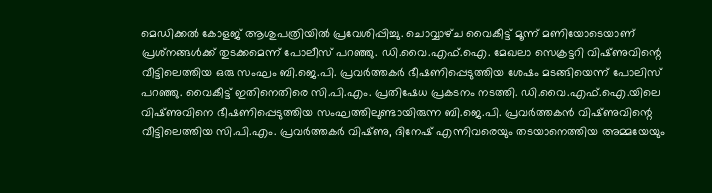മെഡിക്കല്‍ കോളജ്‌ ആശുപത്രിയില്‍ പ്രവേശിപ്പിച്ചു. ചൊവ്വാഴ്‌ച വൈകീട്ട്‌ മൂന്ന്‌ മണിയോടെയാണ്‌ പ്രശ്‌നങ്ങള്‍ക്ക്‌ തുടക്കമെന്ന്‌ പോലീസ്‌ പറഞ്ഞു. ഡി.വൈ.എഫ്‌.ഐ. മേഖലാ സെക്രട്ടറി വിഷ്‌ണുവിന്റെ വീട്ടിലെത്തിയ ഒരു സംഘം ബി.ജെ.പി. പ്രവര്‍ത്തകര്‍ ഭീഷണിപ്പെടുത്തിയ ശേഷം മടങ്ങിയെന്ന്‌ പോലിസ്‌ പറഞ്ഞു. വൈകീട്ട്‌ ഇതിനെതിരെ സി.പി.എം. പ്രതിഷേധ പ്രകടനം നടത്തി. ഡി.വൈ.എഫ്‌.ഐ.യിലെ വിഷ്‌ണുവിനെ ഭീഷണിപ്പെടുത്തിയ സംഘത്തിലുണ്ടായിരുന്ന ബി.ജെ.പി. പ്രവര്‍ത്തകന്‍ വിഷ്‌ണുവിന്റെ വീട്ടിലെത്തിയ സി.പി.എം. പ്രവര്‍ത്തകര്‍ വിഷ്‌ണു, ദിനേഷ്‌ എന്നിവരെയും തടയാനെത്തിയ അമ്മയേയും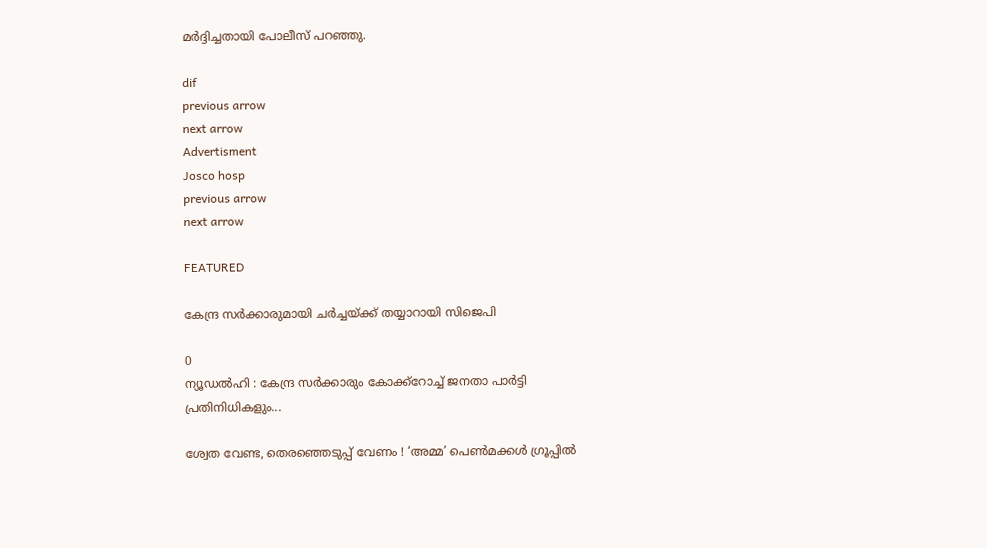മര്‍ദ്ദിച്ചതായി പോലീസ്‌ പറഞ്ഞു.

dif
previous arrow
next arrow
Advertisment
Josco hosp
previous arrow
next arrow

FEATURED

കേന്ദ്ര സർക്കാരുമായി ചർച്ചയ്ക്ക് തയ്യാറായി സിജെപി

0
ന്യൂഡൽഹി : കേന്ദ്ര സർക്കാരും കോക്ക്റോച്ച് ജനതാ പാർട്ടി പ്രതിനിധികളും...

ശ്വേത വേണ്ട, തെരഞ്ഞെടുപ്പ് വേണം ! ‘അമ്മ’ പെൺമക്കൾ ഗ്രൂപ്പിൽ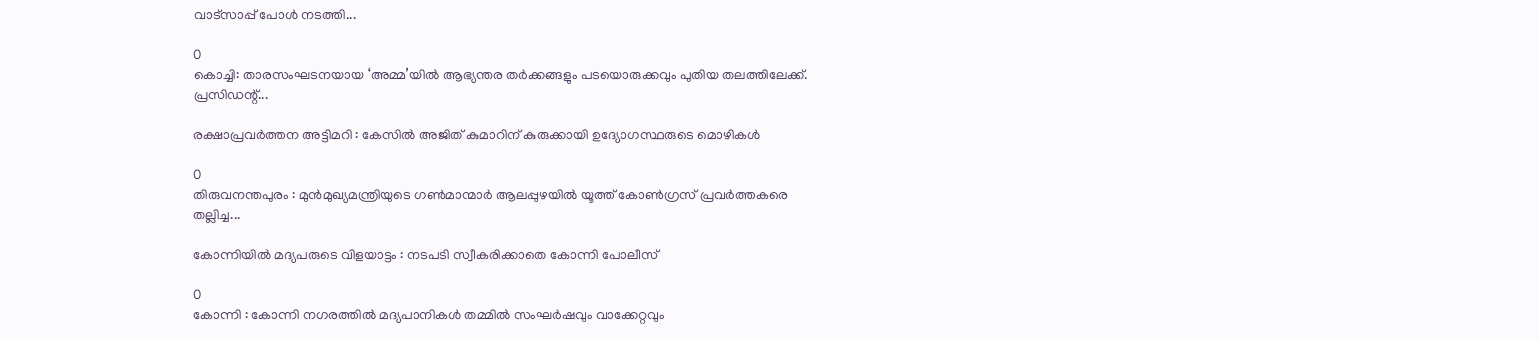വാട്സാപ്പ് പോൾ നടത്തി...

0
കൊച്ചി: താരസംഘടനയായ ‘അമ്മ’യിൽ ആഭ്യന്തര തർക്കങ്ങളും പടയൊരുക്കവും പുതിയ തലത്തിലേക്ക്. പ്രസിഡന്റ്...

രക്ഷാപ്രവർത്തന അട്ടിമറി : കേസിൽ അജിത് കുമാറിന് കുരുക്കായി ഉദ്യോഗസ്ഥരുടെ മൊഴികള്‍

0
തിരുവനന്തപുരം : മുന്‍മുഖ്യമന്ത്രിയുടെ ഗണ്‍മാന്മാര്‍ ആലപ്പുഴയില്‍ യൂത്ത് കോണ്‍ഗ്രസ് പ്രവര്‍ത്തകരെ തല്ലിച്ച...

കോന്നിയില്‍ മദ്യപരുടെ വിളയാട്ടം : നടപടി സ്വീകരിക്കാതെ കോന്നി പോലീസ്

0
കോന്നി : കോന്നി നഗരത്തില്‍ മദ്യപാനികള്‍ തമ്മില്‍ സംഘര്‍ഷവും വാക്കേറ്റവും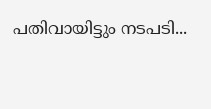പതിവായിട്ടും നടപടി...